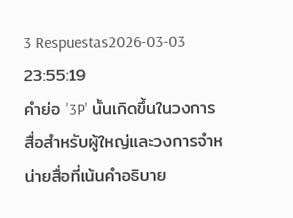3 Respuestas2026-03-03 23:55:19
คำย่อ '3P' นั้นเกิดขึ้นในวงการสื่อสำหรับผู้ใหญ่และวงการจำหน่ายสื่อที่เน้นคำอธิบาย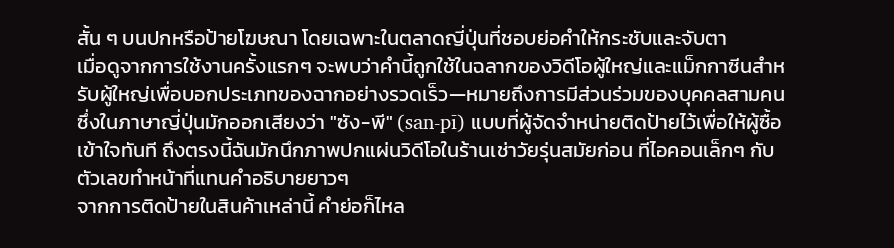สั้น ๆ บนปกหรือป้ายโฆษณา โดยเฉพาะในตลาดญี่ปุ่นที่ชอบย่อคำให้กระชับและจับตา
เมื่อดูจากการใช้งานครั้งแรกๆ จะพบว่าคำนี้ถูกใช้ในฉลากของวิดีโอผู้ใหญ่และแม็กกาซีนสำหรับผู้ใหญ่เพื่อบอกประเภทของฉากอย่างรวดเร็ว—หมายถึงการมีส่วนร่วมของบุคคลสามคน ซึ่งในภาษาญี่ปุ่นมักออกเสียงว่า "ซัง-พี" (san-pī) แบบที่ผู้จัดจำหน่ายติดป้ายไว้เพื่อให้ผู้ซื้อเข้าใจทันที ถึงตรงนี้ฉันมักนึกภาพปกแผ่นวิดีโอในร้านเช่าวัยรุ่นสมัยก่อน ที่ไอคอนเล็กๆ กับตัวเลขทำหน้าที่แทนคำอธิบายยาวๆ
จากการติดป้ายในสินค้าเหล่านี้ คำย่อก็ไหล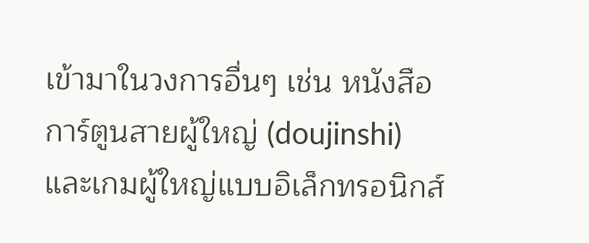เข้ามาในวงการอื่นๆ เช่น หนังสือการ์ตูนสายผู้ใหญ่ (doujinshi) และเกมผู้ใหญ่แบบอิเล็กทรอนิกส์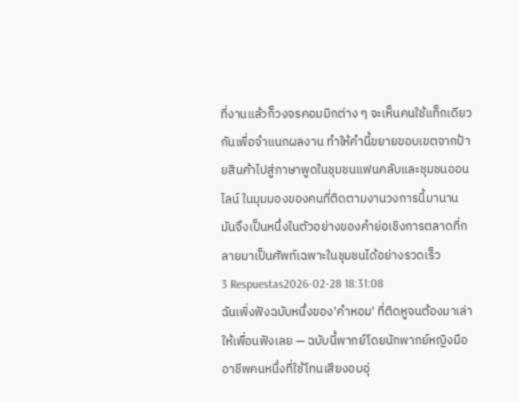ที่งานแล้วก็วงจรคอมมิกต่าง ๆ จะเห็นคนใช้แท็กเดียวกันเพื่อจำแนกผลงาน ทำให้คำนี้ขยายขอบเขตจากป้ายสินค้าไปสู่ภาษาพูดในชุมชนแฟนคลับและชุมชนออนไลน์ ในมุมมองของคนที่ติดตามงานวงการนี้มานาน มันจึงเป็นหนึ่งในตัวอย่างของคำย่อเชิงการตลาดที่กลายมาเป็นศัพท์เฉพาะในชุมชนได้อย่างรวดเร็ว
3 Respuestas2026-02-28 18:31:08
ฉันเพิ่งฟังฉบับหนึ่งของ'คำหอม' ที่ติดหูจนต้องมาเล่าให้เพื่อนฟังเลย — ฉบับนี้พากย์โดยนักพากย์หญิงมืออาชีพคนหนึ่งที่ใช้โทนเสียงอบอุ่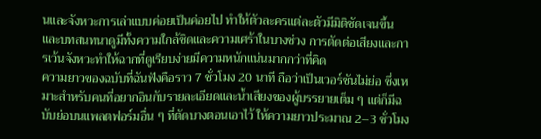นและจังหวะการเล่าแบบค่อยเป็นค่อยไป ทำให้ตัวละครแต่ละตัวมีมิติชัดเจนขึ้นและบทสนทนาดูมีทั้งความใกล้ชิดและความเศร้าในบางช่วง การตัดต่อเสียงและการเว้นจังหวะทำให้ฉากที่ดูเรียบง่ายมีความหนักแน่นมากกว่าที่คิด
ความยาวของฉบับที่ฉันฟังคือราว 7 ชั่วโมง 20 นาที ถือว่าเป็นเวอร์ชันไม่ย่อ ซึ่งเหมาะสำหรับคนที่อยากอินกับรายละเอียดและน้ำเสียงของผู้บรรยายเต็ม ๆ แต่ก็มีฉบับย่อบนแพลตฟอร์มอื่น ๆ ที่ตัดบางตอนเอาไว้ ให้ความยาวประมาณ 2–3 ชั่วโมง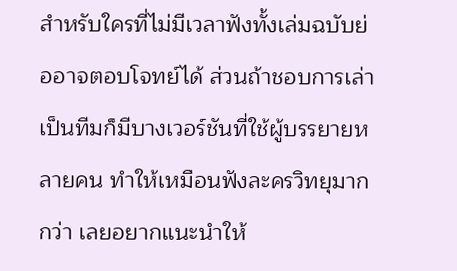สำหรับใครที่ไม่มีเวลาฟังทั้งเล่มฉบับย่ออาจตอบโจทย์ได้ ส่วนถ้าชอบการเล่าเป็นทีมก็มีบางเวอร์ชันที่ใช้ผู้บรรยายหลายคน ทำให้เหมือนฟังละครวิทยุมากกว่า เลยอยากแนะนำให้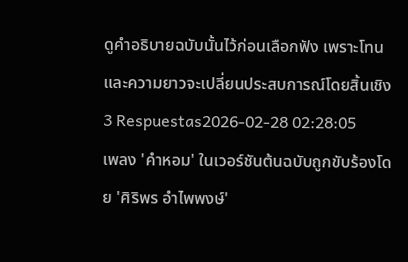ดูคำอธิบายฉบับนั้นไว้ก่อนเลือกฟัง เพราะโทนและความยาวจะเปลี่ยนประสบการณ์โดยสิ้นเชิง
3 Respuestas2026-02-28 02:28:05
เพลง 'คำหอม' ในเวอร์ชันต้นฉบับถูกขับร้องโดย 'ศิริพร อำไพพงษ์'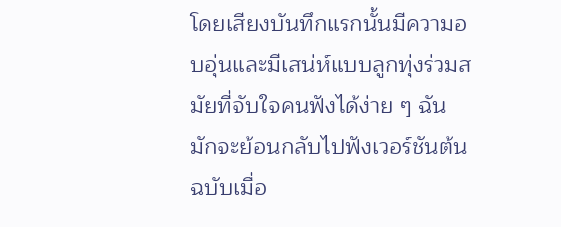โดยเสียงบันทึกแรกนั้นมีความอบอุ่นและมีเสน่ห์แบบลูกทุ่งร่วมสมัยที่จับใจคนฟังได้ง่าย ๆ ฉันมักจะย้อนกลับไปฟังเวอร์ชันต้นฉบับเมื่อ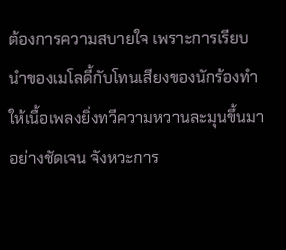ต้องการความสบายใจ เพราะการเรียบนำของเมโลดี้กับโทนเสียงของนักร้องทำให้เนื้อเพลงยิ่งทวีความหวานละมุนขึ้นมาอย่างชัดเจน จังหวะการ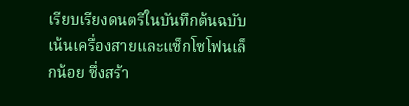เรียบเรียงดนตรีในบันทึกต้นฉบับเน้นเครื่องสายและแซ็กโซโฟนเล็กน้อย ซึ่งสร้า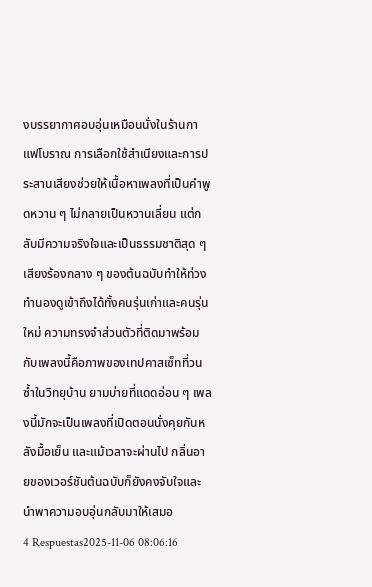งบรรยากาศอบอุ่นเหมือนนั่งในร้านกาแฟโบราณ การเลือกใช้สำเนียงและการประสานเสียงช่วยให้เนื้อหาเพลงที่เป็นคำพูดหวาน ๆ ไม่กลายเป็นหวานเลี่ยน แต่กลับมีความจริงใจและเป็นธรรมชาติสุด ๆ เสียงร้องกลาง ๆ ของต้นฉบับทำให้ท่วงทำนองดูเข้าถึงได้ทั้งคนรุ่นเก่าและคนรุ่นใหม่ ความทรงจำส่วนตัวที่ติดมาพร้อมกับเพลงนี้คือภาพของเทปคาสเซ็ทที่วนซ้ำในวิทยุบ้าน ยามบ่ายที่แดดอ่อน ๆ เพลงนี้มักจะเป็นเพลงที่เปิดตอนนั่งคุยกันหลังมื้อเย็น และแม้เวลาจะผ่านไป กลิ่นอายของเวอร์ชันต้นฉบับก็ยังคงจับใจและนำพาความอบอุ่นกลับมาให้เสมอ
4 Respuestas2025-11-06 08:06:16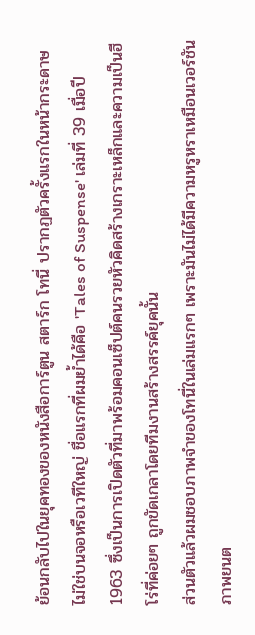ย้อนกลับไปในยุคทองของหนังสือการ์ตูน สตาร์ก โทนี่ ปรากฏตัวครั้งแรกในหน้ากระดาษ ไม่ใช่บนจอหรือเวทีใหญ่ ชื่อแรกที่ผมย้ำได้คือ 'Tales of Suspense' เล่มที่ 39 เมื่อปี 1963 ซึ่งเป็นการเปิดตัวที่มาพร้อมคอนเซ็ปต์คนรวยหัวคิดสร้างเกราะเหล็กและความเป็นฮีโร่ที่ค่อยๆ ถูกขัดเกลาโดยทีมงานสร้างสรรค์ยุคนั้น
ส่วนตัวแล้วผมชอบภาพจำของโทนี่ในเล่มแรกๆ เพราะมันไม่ได้มีความหรูหราเหมือนเวอร์ชันภาพยนต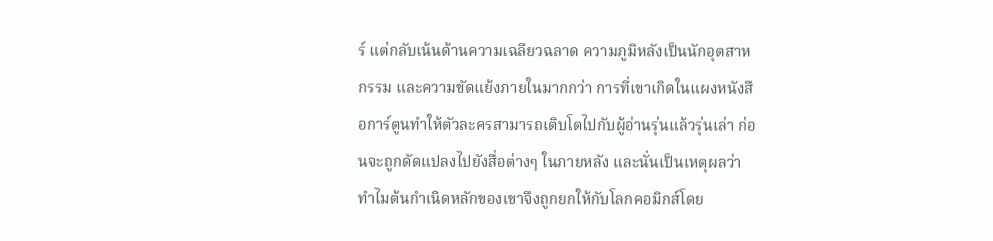ร์ แต่กลับเน้นด้านความเฉลียวฉลาด ความภูมิหลังเป็นนักอุตสาหกรรม และความขัดแย้งภายในมากกว่า การที่เขาเกิดในแผงหนังสือการ์ตูนทำให้ตัวละครสามารถเติบโตไปกับผู้อ่านรุ่นแล้วรุ่นเล่า ก่อนจะถูกดัดแปลงไปยังสื่อต่างๆ ในภายหลัง และนั่นเป็นเหตุผลว่าทำไมต้นกำเนิดหลักของเขาจึงถูกยกให้กับโลกคอมิกส์โดย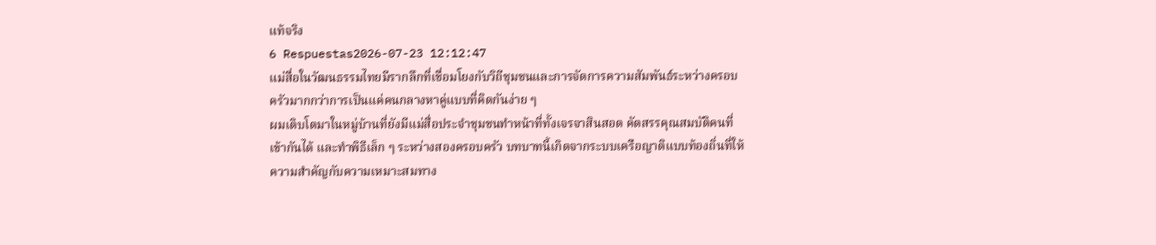แท้จริง
6 Respuestas2026-07-23 12:12:47
แม่สื่อในวัฒนธรรมไทยมีรากลึกที่เชื่อมโยงกับวิถีชุมชนและการจัดการความสัมพันธ์ระหว่างครอบครัวมากกว่าการเป็นแค่คนกลางหาคู่แบบที่คิดกันง่าย ๆ
ผมเติบโตมาในหมู่บ้านที่ยังมีแม่สื่อประจำชุมชนทำหน้าที่ทั้งเจรจาสินสอด คัดสรรคุณสมบัติคนที่เข้ากันได้ และทำพิธีเล็ก ๆ ระหว่างสองครอบครัว บทบาทนี้เกิดจากระบบเครือญาติแบบท้องถิ่นที่ให้ความสำคัญกับความเหมาะสมทาง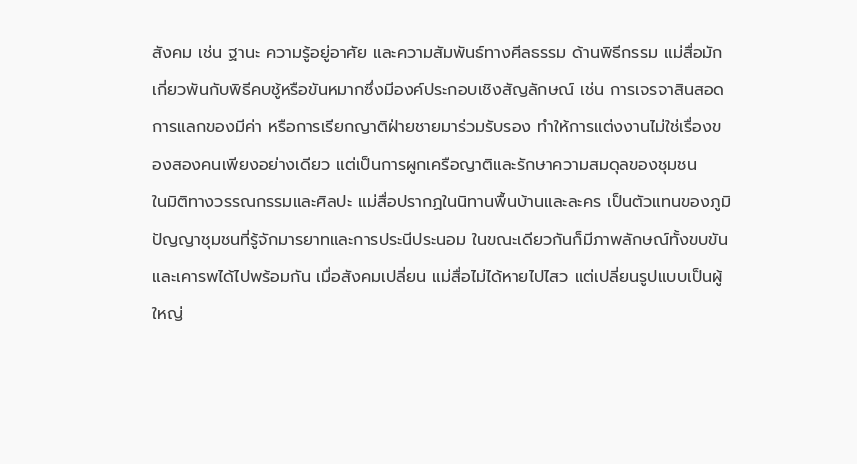สังคม เช่น ฐานะ ความรู้อยู่อาศัย และความสัมพันธ์ทางศีลธรรม ด้านพิธีกรรม แม่สื่อมักเกี่ยวพันกับพิธีคบชู้หรือขันหมากซึ่งมีองค์ประกอบเชิงสัญลักษณ์ เช่น การเจรจาสินสอด การแลกของมีค่า หรือการเรียกญาติฝ่ายชายมาร่วมรับรอง ทำให้การแต่งงานไม่ใช่เรื่องของสองคนเพียงอย่างเดียว แต่เป็นการผูกเครือญาติและรักษาความสมดุลของชุมชน
ในมิติทางวรรณกรรมและศิลปะ แม่สื่อปรากฏในนิทานพื้นบ้านและละคร เป็นตัวแทนของภูมิปัญญาชุมชนที่รู้จักมารยาทและการประนีประนอม ในขณะเดียวกันก็มีภาพลักษณ์ทั้งขบขันและเคารพได้ไปพร้อมกัน เมื่อสังคมเปลี่ยน แม่สื่อไม่ได้หายไปไสว แต่เปลี่ยนรูปแบบเป็นผู้ใหญ่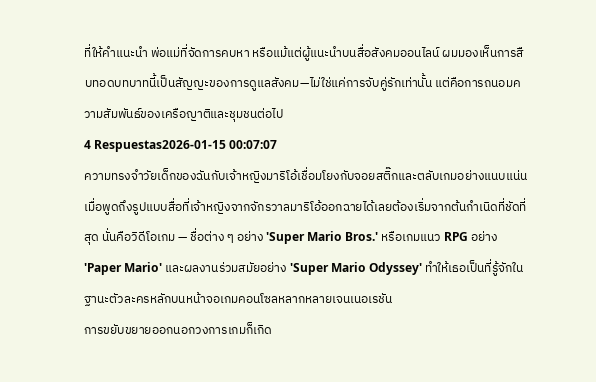ที่ให้คำแนะนำ พ่อแม่ที่จัดการคบหา หรือแม้แต่ผู้แนะนำบนสื่อสังคมออนไลน์ ผมมองเห็นการสืบทอดบทบาทนี้เป็นสัญญะของการดูแลสังคม—ไม่ใช่แค่การจับคู่รักเท่านั้น แต่คือการถนอมความสัมพันธ์ของเครือญาติและชุมชนต่อไป
4 Respuestas2026-01-15 00:07:07
ความทรงจำวัยเด็กของฉันกับเจ้าหญิงมาริโอ้เชื่อมโยงกับจอยสติ๊กและตลับเกมอย่างแนบแน่น เมื่อพูดถึงรูปแบบสื่อที่เจ้าหญิงจากจักรวาลมาริโอ้ออกฉายได้เลยต้องเริ่มจากต้นกำเนิดที่ชัดที่สุด นั่นคือวิดีโอเกม — ชื่อต่าง ๆ อย่าง 'Super Mario Bros.' หรือเกมแนว RPG อย่าง 'Paper Mario' และผลงานร่วมสมัยอย่าง 'Super Mario Odyssey' ทำให้เธอเป็นที่รู้จักในฐานะตัวละครหลักบนหน้าจอเกมคอนโซลหลากหลายเจนเนอเรชัน
การขยับขยายออกนอกวงการเกมก็เกิด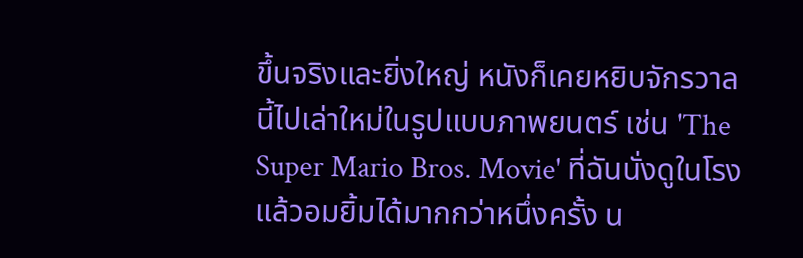ขึ้นจริงและยิ่งใหญ่ หนังก็เคยหยิบจักรวาลนี้ไปเล่าใหม่ในรูปแบบภาพยนตร์ เช่น 'The Super Mario Bros. Movie' ที่ฉันนั่งดูในโรงแล้วอมยิ้มได้มากกว่าหนึ่งครั้ง น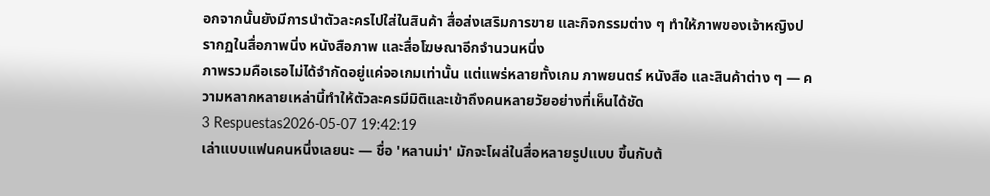อกจากนั้นยังมีการนำตัวละครไปใส่ในสินค้า สื่อส่งเสริมการขาย และกิจกรรมต่าง ๆ ทำให้ภาพของเจ้าหญิงปรากฏในสื่อภาพนิ่ง หนังสือภาพ และสื่อโฆษณาอีกจำนวนหนึ่ง
ภาพรวมคือเธอไม่ได้จำกัดอยู่แค่จอเกมเท่านั้น แต่แพร่หลายทั้งเกม ภาพยนตร์ หนังสือ และสินค้าต่าง ๆ — ความหลากหลายเหล่านี้ทำให้ตัวละครมีมิติและเข้าถึงคนหลายวัยอย่างที่เห็นได้ชัด
3 Respuestas2026-05-07 19:42:19
เล่าแบบแฟนคนหนึ่งเลยนะ — ชื่อ 'หลานม่า' มักจะโผล่ในสื่อหลายรูปแบบ ขึ้นกับต้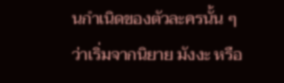นกำเนิดของตัวละครนั้น ๆ ว่าเริ่มจากนิยาย มังงะ หรือ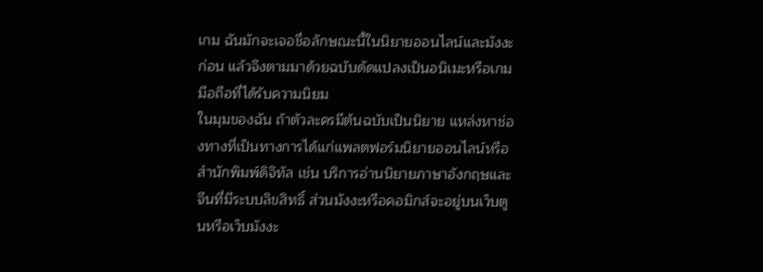เกม ฉันมักจะเจอชื่อลักษณะนี้ในนิยายออนไลน์และมังงะก่อน แล้วจึงตามมาด้วยฉบับดัดแปลงเป็นอนิเมะหรือเกมมือถือที่ได้รับความนิยม
ในมุมของฉัน ถ้าตัวละครมีต้นฉบับเป็นนิยาย แหล่งหาช่องทางที่เป็นทางการได้แก่แพลตฟอร์มนิยายออนไลน์หรือสำนักพิมพ์ดิจิทัล เช่น บริการอ่านนิยายภาษาอังกฤษและจีนที่มีระบบลิขสิทธิ์ ส่วนมังงะหรือคอมิกส์จะอยู่บนเว็บตูนหรือเว็บมังงะ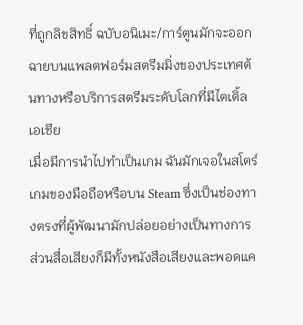ที่ถูกลิขสิทธิ์ ฉบับอนิเมะ/การ์ตูนมักจะออกฉายบนแพลตฟอร์มสตรีมมิ่งของประเทศต้นทางหรือบริการสตรีมระดับโลกที่มีไตเติ้ลเอเชีย
เมื่อมีการนำไปทำเป็นเกม ฉันมักเจอในสโตร์เกมของมือถือหรือบน Steam ซึ่งเป็นช่องทางตรงที่ผู้พัฒนามักปล่อยอย่างเป็นทางการ ส่วนสื่อเสียงก็มีทั้งหนังสือเสียงและพอดแค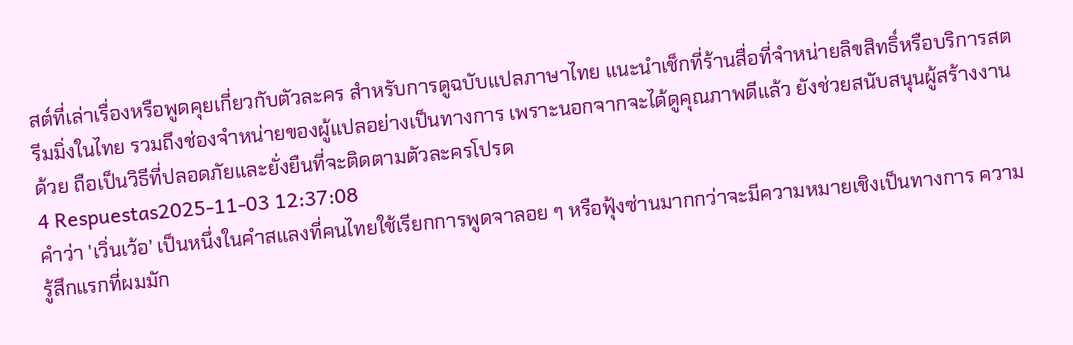สต์ที่เล่าเรื่องหรือพูดคุยเกี่ยวกับตัวละคร สำหรับการดูฉบับแปลภาษาไทย แนะนำเช็กที่ร้านสื่อที่จำหน่ายลิขสิทธิ์หรือบริการสตรีมมิ่งในไทย รวมถึงช่องจำหน่ายของผู้แปลอย่างเป็นทางการ เพราะนอกจากจะได้ดูคุณภาพดีแล้ว ยังช่วยสนับสนุนผู้สร้างงานด้วย ถือเป็นวิธีที่ปลอดภัยและยั่งยืนที่จะติดตามตัวละครโปรด
4 Respuestas2025-11-03 12:37:08
คำว่า 'เวิ่นเว้อ' เป็นหนึ่งในคำสแลงที่คนไทยใช้เรียกการพูดจาลอย ๆ หรือฟุ้งซ่านมากกว่าจะมีความหมายเชิงเป็นทางการ ความรู้สึกแรกที่ผมมัก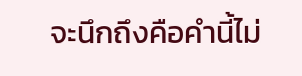จะนึกถึงคือคำนี้ไม่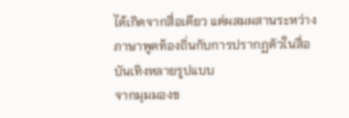ได้เกิดจากสื่อเดียว แต่ผสมผสานระหว่างภาษาพูดท้องถิ่นกับการปรากฏตัวในสื่อบันเทิงหลายรูปแบบ
จากมุมมองข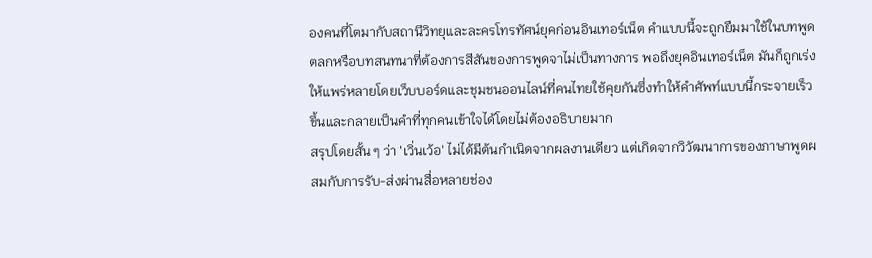องคนที่โตมากับสถานีวิทยุและละครโทรทัศน์ยุคก่อนอินเทอร์เน็ต คำแบบนี้จะถูกยืมมาใช้ในบทพูดตลกหรือบทสนทนาที่ต้องการสีสันของการพูดจาไม่เป็นทางการ พอถึงยุคอินเทอร์เน็ต มันก็ถูกเร่งให้แพร่หลายโดยเว็บบอร์ดและชุมชนออนไลน์ที่คนไทยใช้คุยกันซึ่งทำให้คำศัพท์แบบนี้กระจายเร็วขึ้นและกลายเป็นคำที่ทุกคนเข้าใจได้โดยไม่ต้องอธิบายมาก
สรุปโดยสั้น ๆ ว่า 'เวิ่นเว้อ' ไม่ได้มีต้นกำเนิดจากผลงานเดียว แต่เกิดจากวิวัฒนาการของภาษาพูดผสมกับการรับ-ส่งผ่านสื่อหลายช่อง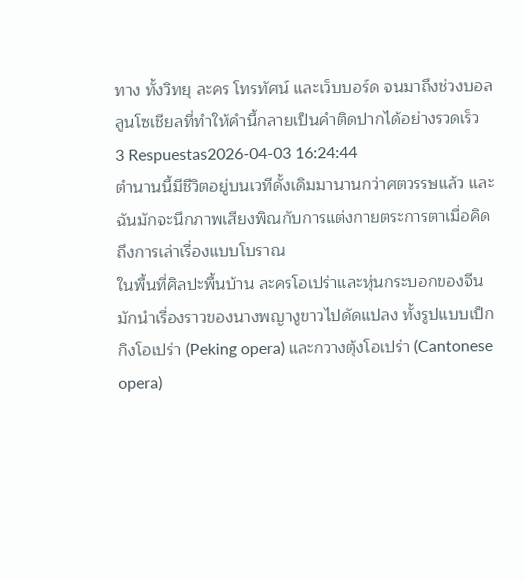ทาง ทั้งวิทยุ ละคร โทรทัศน์ และเว็บบอร์ด จนมาถึงช่วงบอลลูนโซเชียลที่ทำให้คำนี้กลายเป็นคำติดปากได้อย่างรวดเร็ว
3 Respuestas2026-04-03 16:24:44
ตำนานนี้มีชีวิตอยู่บนเวทีดั้งเดิมมานานกว่าศตวรรษแล้ว และฉันมักจะนึกภาพเสียงพิณกับการแต่งกายตระการตาเมื่อคิดถึงการเล่าเรื่องแบบโบราณ
ในพื้นที่ศิลปะพื้นบ้าน ละครโอเปร่าและหุ่นกระบอกของจีนมักนำเรื่องราวของนางพญางูขาวไปดัดแปลง ทั้งรูปแบบเป็กกิงโอเปร่า (Peking opera) และกวางตุ้งโอเปร่า (Cantonese opera)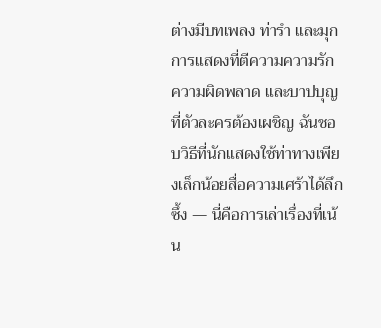ต่างมีบทเพลง ท่ารำ และมุกการแสดงที่ตีความความรัก ความผิดพลาด และบาปบุญที่ตัวละครต้องเผชิญ ฉันชอบวิธีที่นักแสดงใช้ท่าทางเพียงเล็กน้อยสื่อความเศร้าได้ลึกซึ้ง — นี่คือการเล่าเรื่องที่เน้น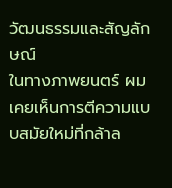วัฒนธรรมและสัญลักษณ์
ในทางภาพยนตร์ ผมเคยเห็นการตีความแบบสมัยใหม่ที่กล้าล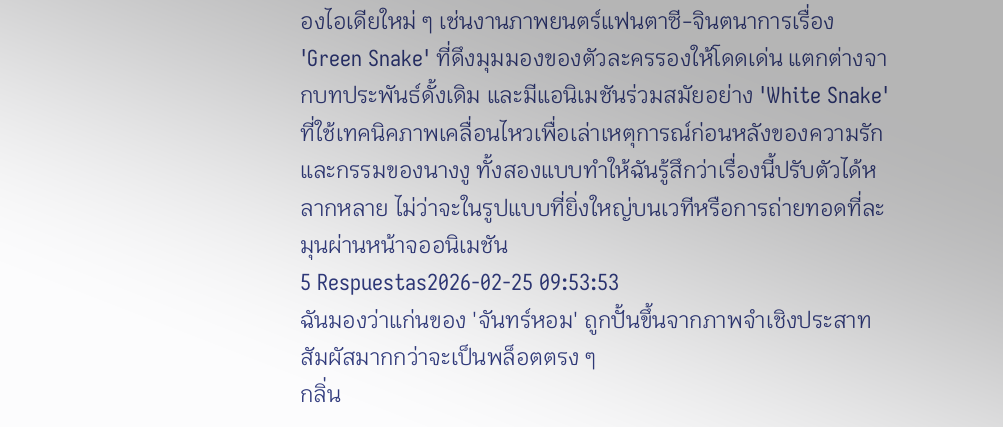องไอเดียใหม่ ๆ เช่นงานภาพยนตร์แฟนตาซี-จินตนาการเรื่อง 'Green Snake' ที่ดึงมุมมองของตัวละครรองให้โดดเด่น แตกต่างจากบทประพันธ์ดั้งเดิม และมีแอนิเมชันร่วมสมัยอย่าง 'White Snake' ที่ใช้เทคนิคภาพเคลื่อนไหวเพื่อเล่าเหตุการณ์ก่อนหลังของความรักและกรรมของนางงู ทั้งสองแบบทำให้ฉันรู้สึกว่าเรื่องนี้ปรับตัวได้หลากหลาย ไม่ว่าจะในรูปแบบที่ยิ่งใหญ่บนเวทีหรือการถ่ายทอดที่ละมุนผ่านหน้าจออนิเมชัน
5 Respuestas2026-02-25 09:53:53
ฉันมองว่าแก่นของ 'จันทร์หอม' ถูกปั้นขึ้นจากภาพจำเชิงประสาทสัมผัสมากกว่าจะเป็นพล็อตตรง ๆ
กลิ่น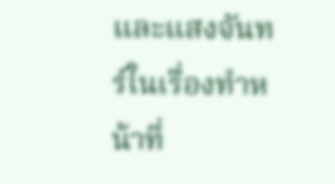และแสงจันทร์ในเรื่องทำหน้าที่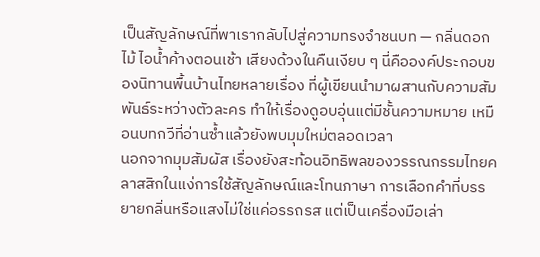เป็นสัญลักษณ์ที่พาเรากลับไปสู่ความทรงจำชนบท — กลิ่นดอกไม้ ไอน้ำค้างตอนเช้า เสียงด้วงในคืนเงียบ ๆ นี่คือองค์ประกอบของนิทานพื้นบ้านไทยหลายเรื่อง ที่ผู้เขียนนำมาผสานกับความสัมพันธ์ระหว่างตัวละคร ทำให้เรื่องดูอบอุ่นแต่มีชั้นความหมาย เหมือนบทกวีที่อ่านซ้ำแล้วยังพบมุมใหม่ตลอดเวลา
นอกจากมุมสัมผัส เรื่องยังสะท้อนอิทธิพลของวรรณกรรมไทยคลาสสิกในแง่การใช้สัญลักษณ์และโทนภาษา การเลือกคำที่บรรยายกลิ่นหรือแสงไม่ใช่แค่อรรถรส แต่เป็นเครื่องมือเล่า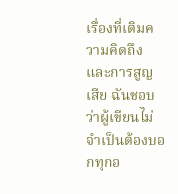เรื่องที่เติมความคิดถึงและการสูญเสีย ฉันชอบว่าผู้เขียนไม่จำเป็นต้องบอกทุกอ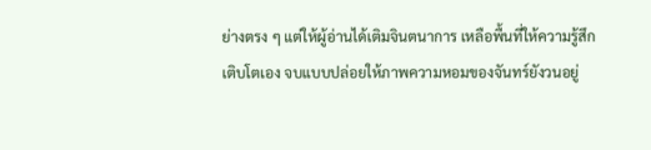ย่างตรง ๆ แต่ให้ผู้อ่านได้เติมจินตนาการ เหลือพื้นที่ให้ความรู้สึกเติบโตเอง จบแบบปล่อยให้ภาพความหอมของจันทร์ยังวนอยู่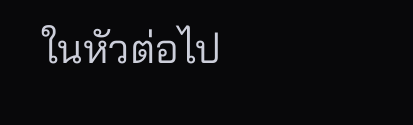ในหัวต่อไป